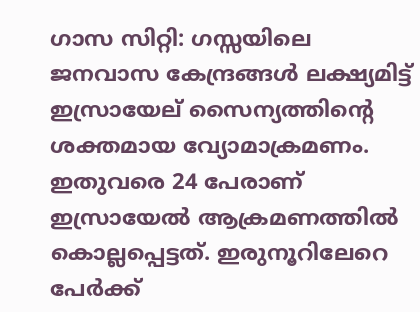ഗാസ സിറ്റി: ഗസ്സയിലെ ജനവാസ കേന്ദ്രങ്ങൾ ലക്ഷ്യമിട്ട് ഇസ്രായേല് സൈന്യത്തിന്റെ ശക്തമായ വ്യോമാക്രമണം. ഇതുവരെ 24 പേരാണ് ഇസ്രായേൽ ആക്രമണത്തിൽ കൊല്ലപ്പെട്ടത്. ഇരുനൂറിലേറെ പേർക്ക്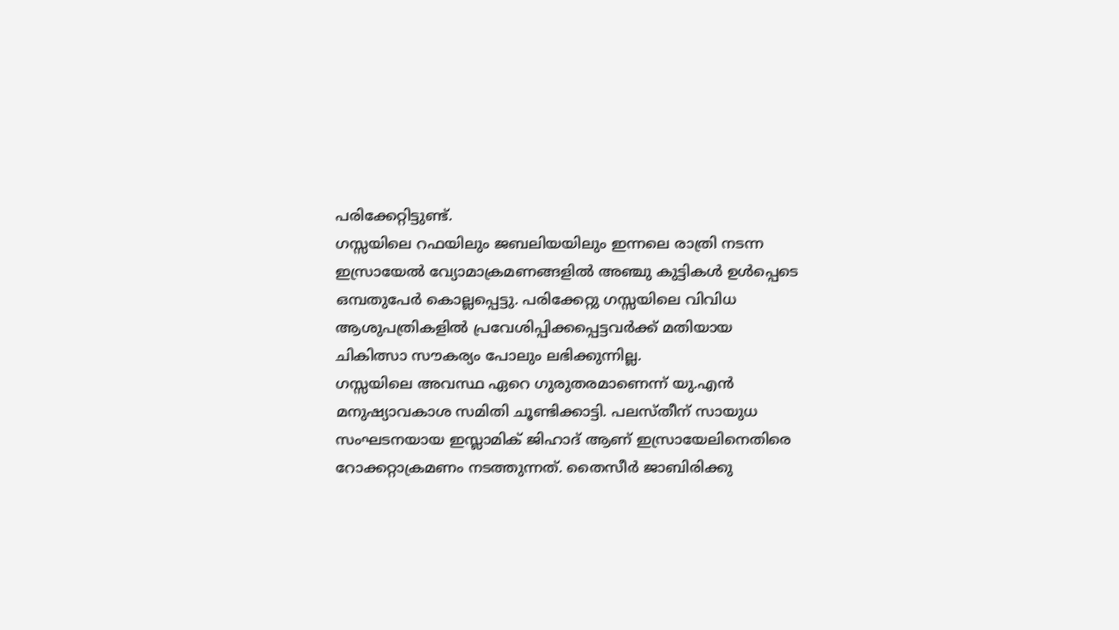പരിക്കേറ്റിട്ടുണ്ട്.
ഗസ്സയിലെ റഫയിലും ജബലിയയിലും ഇന്നലെ രാത്രി നടന്ന ഇസ്രായേൽ വ്യോമാക്രമണങ്ങളിൽ അഞ്ചു കുട്ടികൾ ഉൾപ്പെടെ ഒമ്പതുപേർ കൊല്ലപ്പെട്ടു. പരിക്കേറ്റു ഗസ്സയിലെ വിവിധ ആശുപത്രികളിൽ പ്രവേശിപ്പിക്കപ്പെട്ടവർക്ക് മതിയായ ചികിത്സാ സൗകര്യം പോലും ലഭിക്കുന്നില്ല.
ഗസ്സയിലെ അവസ്ഥ ഏറെ ഗുരുതരമാണെന്ന് യു.എൻ മനുഷ്യാവകാശ സമിതി ചൂണ്ടിക്കാട്ടി. പലസ്തീന് സായുധ സംഘടനയായ ഇസ്ലാമിക് ജിഹാദ് ആണ് ഇസ്രായേലിനെതിരെ റോക്കറ്റാക്രമണം നടത്തുന്നത്. തൈസീർ ജാബിരിക്കു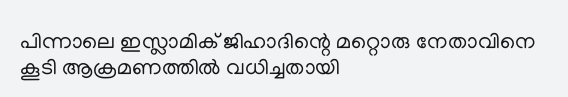പിന്നാലെ ഇസ്ലാമിക് ജിഹാദിന്റെ മറ്റൊരു നേതാവിനെ കൂടി ആക്രമണത്തിൽ വധിച്ചതായി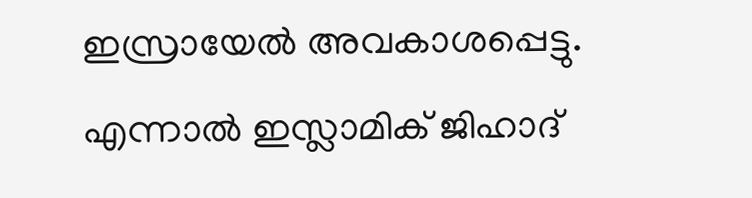ഇസ്രായേൽ അവകാശപ്പെട്ടു. എന്നാൽ ഇസ്ലാമിക് ജിഹാദ്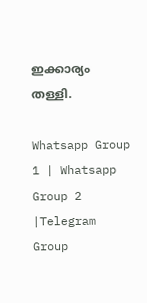ഇക്കാര്യം തള്ളി.

Whatsapp Group 1 | Whatsapp Group 2 |Telegram Group